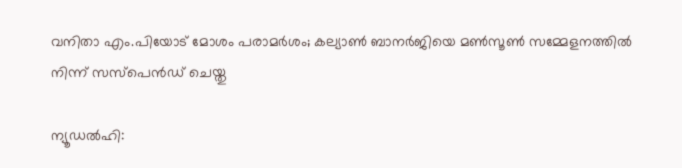വനിതാ എം.പിയോട് മോശം പരാമർശം; കല്യാൺ ബാനർജിയെ മൺസൂൺ സമ്മേളനത്തിൽ നിന്ന് സസ്‌പെൻഡ് ചെയ്തു

ന്യൂഡൽഹി: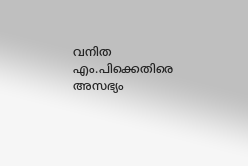വനിത എം.പിക്കെതിരെ അസഭ്യം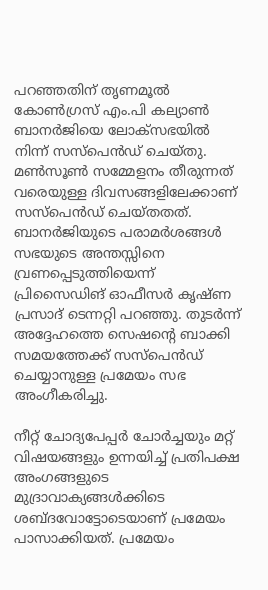പറഞ്ഞതിന് തൃണമൂൽ കോൺഗ്രസ് എം.പി കല്യാൺ ബാനർജിയെ ലോക്‌സഭയിൽ നിന്ന് സസ്‌പെൻഡ് ചെയ്തു. മൺസൂൺ സമ്മേളനം തീരുന്നത് വരെയുള്ള ദിവസങ്ങളിലേക്കാണ് സസ്‌പെൻഡ് ചെയ്തതത്. ബാനർജിയുടെ പരാമർശങ്ങൾ സഭയുടെ അന്തസ്സിനെ വ്രണപ്പെടുത്തിയെന്ന് പ്രിസൈഡിങ് ഓഫീസർ കൃഷ്ണ പ്രസാദ് ടെന്നറ്റി പറഞ്ഞു. തുടർന്ന് അദ്ദേഹത്തെ സെഷന്റെ ബാക്കി സമയത്തേക്ക് സസ്പെൻഡ് ചെയ്യാനുള്ള പ്രമേയം സഭ അംഗീകരിച്ചു.

നീറ്റ് ചോദ്യപേപ്പർ ചോർച്ചയും മറ്റ് വിഷയങ്ങളും ഉന്നയിച്ച് പ്രതിപക്ഷ അംഗങ്ങളുടെ മുദ്രാവാക്യങ്ങൾക്കിടെ ശബ്ദവോട്ടോടെയാണ് പ്രമേയം പാസാക്കിയത്. പ്രമേയം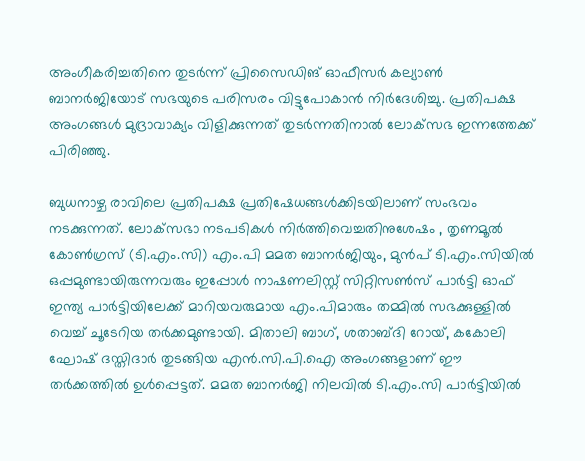അംഗീകരിച്ചതിനെ തുടർന്ന് പ്രിസൈഡിങ് ഓഫീസർ കല്യാൺ ബാനർജിയോട് സഭയുടെ പരിസരം വിട്ടുപോകാൻ നിർദേശിച്ചു. പ്രതിപക്ഷ അംഗങ്ങൾ മുദ്രാവാക്യം വിളിക്കുന്നത് തുടർന്നതിനാൽ ലോക്‌സഭ ഇന്നത്തേക്ക് പിരിഞ്ഞു.

ബുധനാഴ്ച രാവിലെ പ്രതിപക്ഷ പ്രതിഷേധങ്ങൾക്കിടയിലാണ് സംഭവം നടക്കുന്നത്. ലോക്‌സഭാ നടപടികൾ നിർത്തിവെച്ചതിനുശേഷം , തൃണമൂൽ കോൺഗ്രസ് (ടി.എം.സി) എം.പി മമത ബാനർജിയും, മുൻപ് ടി.എം.സിയിൽ ഒപ്പമുണ്ടായിരുന്നവരും ഇപ്പോൾ നാഷണലിസ്റ്റ് സിറ്റിസൺസ് പാർട്ടി ഓഫ് ഇന്ത്യ പാർട്ടിയിലേക്ക് മാറിയവരുമായ എം.പിമാരും തമ്മിൽ സഭക്കുള്ളിൽ വെച്ച് ചൂടേറിയ തർക്കമുണ്ടായി. മിതാലി ബാഗ്, ശതാബ്ദി റോയ്, കകോലി ഘോഷ് ദസ്തിദാർ തുടങ്ങിയ എൻ.സി.പി.ഐ അംഗങ്ങളാണ് ഈ തർക്കത്തിൽ ഉൾപ്പെട്ടത്. മമത ബാനർജി നിലവിൽ ടി.എം.സി പാർട്ടിയിൽ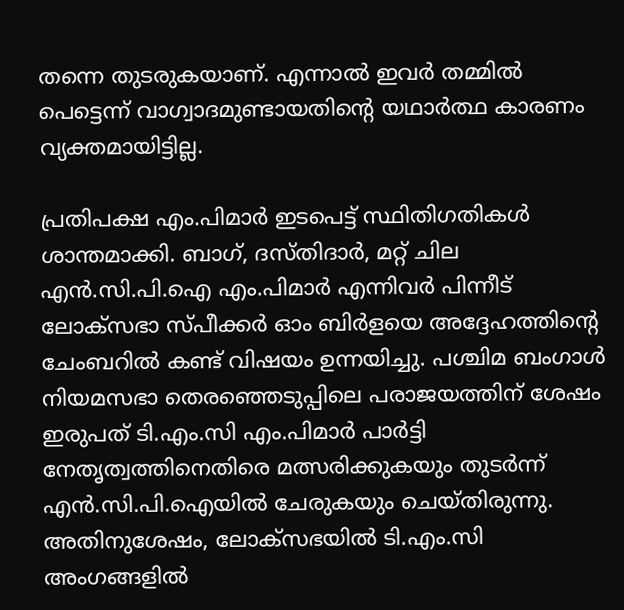തന്നെ തുടരുകയാണ്. എന്നാൽ ഇവർ തമ്മിൽ പെട്ടെന്ന് വാഗ്വാദമുണ്ടായതിന്റെ യഥാർത്ഥ കാരണം വ്യക്തമായിട്ടില്ല.

പ്രതിപക്ഷ എം.പിമാർ ഇടപെട്ട് സ്ഥിതിഗതികൾ ശാന്തമാക്കി. ബാഗ്, ദസ്തിദാർ, മറ്റ് ചില എൻ‌.സി.പി‌.ഐ എം.പിമാർ എന്നിവർ പിന്നീട് ലോക്‌സഭാ സ്പീക്കർ ഓം ബിർളയെ അദ്ദേഹത്തിന്റെ ചേംബറിൽ കണ്ട് വിഷയം ഉന്നയിച്ചു. പശ്ചിമ ബംഗാൾ നിയമസഭാ തെരഞ്ഞെടുപ്പിലെ പരാജയത്തിന് ശേഷം ഇരുപത് ടി.എം.സി എം.പിമാർ പാർട്ടി നേതൃത്വത്തിനെതിരെ മത്സരിക്കുകയും തുടർന്ന് എൻ.സി.പി.ഐയിൽ ചേരുകയും ചെയ്തിരുന്നു. അതിനുശേഷം, ലോക്സഭയിൽ ടി.എം.സി അംഗങ്ങളിൽ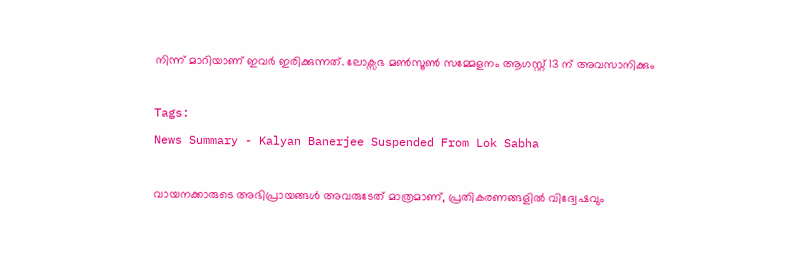നിന്ന് മാറിയാണ് ഇവർ ഇരിക്കുന്നത്. ലോക്സഭ മൺസൂൺ സമ്മേളനം ആഗസ്റ്റ് 13 ന് അവസാനിക്കും

Tags:
News Summary - Kalyan Banerjee Suspended From Lok Sabha

വായനക്കാരുടെ അഭിപ്രായങ്ങള്‍ അവരുടേത് മാത്രമാണ്, പ്രതികരണങ്ങളിൽ വിദ്വേഷവും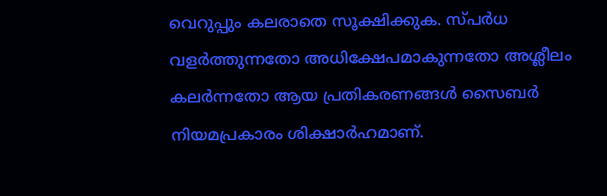വെറുപ്പും കലരാതെ സൂക്ഷിക്കുക. സ്പർധ വളർത്തുന്നതോ അധിക്ഷേപമാകുന്നതോ അശ്ലീലം കലർന്നതോ ആയ പ്രതികരണങ്ങൾ സൈബർ നിയമപ്രകാരം ശിക്ഷാർഹമാണ്.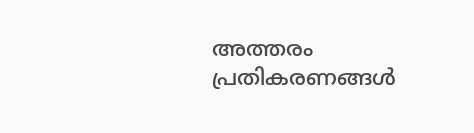അത്തരം പ്രതികരണങ്ങൾ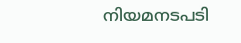നിയമനടപടി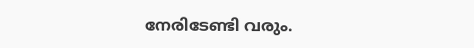നേരിടേണ്ടി വരും.